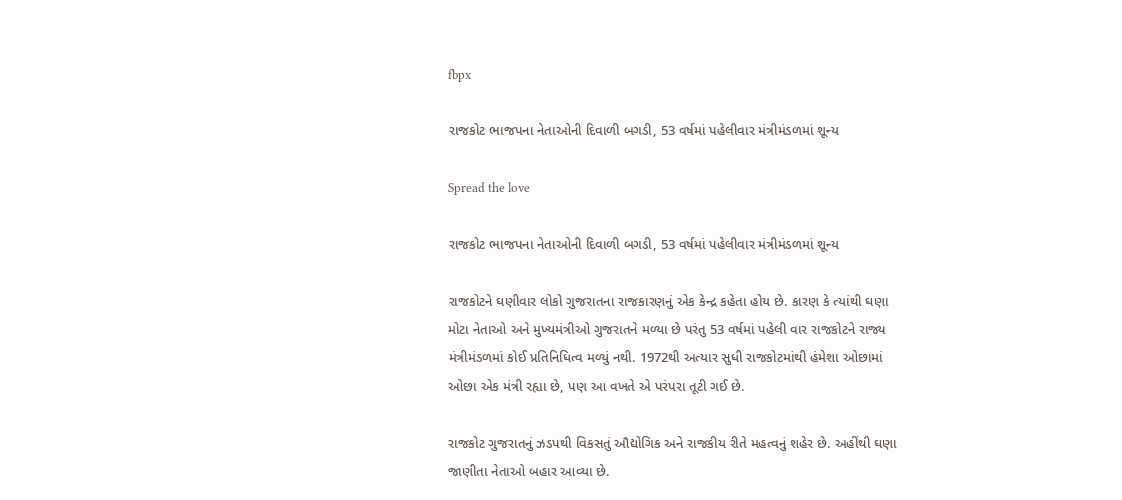fbpx

રાજકોટ ભાજપના નેતાઓની દિવાળી બગડી, 53 વર્ષમાં પહેલીવાર મંત્રીમંડળમાં શૂન્ય

Spread the love

રાજકોટ ભાજપના નેતાઓની દિવાળી બગડી, 53 વર્ષમાં પહેલીવાર મંત્રીમંડળમાં શૂન્ય

રાજકોટને ઘણીવાર લોકો ગુજરાતના રાજકારણનું એક કેન્દ્ર કહેતા હોય છે. કારણ કે ત્યાંથી ઘણા મોટા નેતાઓ અને મુખ્યમંત્રીઓ ગુજરાતને મળ્યા છે પરંતુ 53 વર્ષમાં પહેલી વાર રાજકોટને રાજ્ય મંત્રીમંડળમાં કોઈ પ્રતિનિધિત્વ મળ્યું નથી. 1972થી અત્યાર સુધી રાજકોટમાંથી હંમેશા ઓછામાં ઓછા એક મંત્રી રહ્યા છે, પણ આ વખતે એ પરંપરા તૂટી ગઈ છે.

રાજકોટ ગુજરાતનું ઝડપથી વિકસતું ઔદ્યોગિક અને રાજકીય રીતે મહત્વનું શહેર છે. અહીંથી ઘણા જાણીતા નેતાઓ બહાર આવ્યા છે.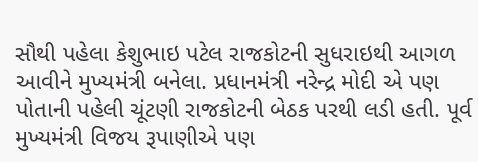સૌથી પહેલા કેશુભાઇ પટેલ રાજકોટની સુધરાઇથી આગળ આવીને મુખ્યમંત્રી બનેલા. પ્રધાનમંત્રી નરેન્દ્ર મોદી એ પણ પોતાની પહેલી ચૂંટણી રાજકોટની બેઠક પરથી લડી હતી. પૂર્વ મુખ્યમંત્રી વિજય રૂપાણીએ પણ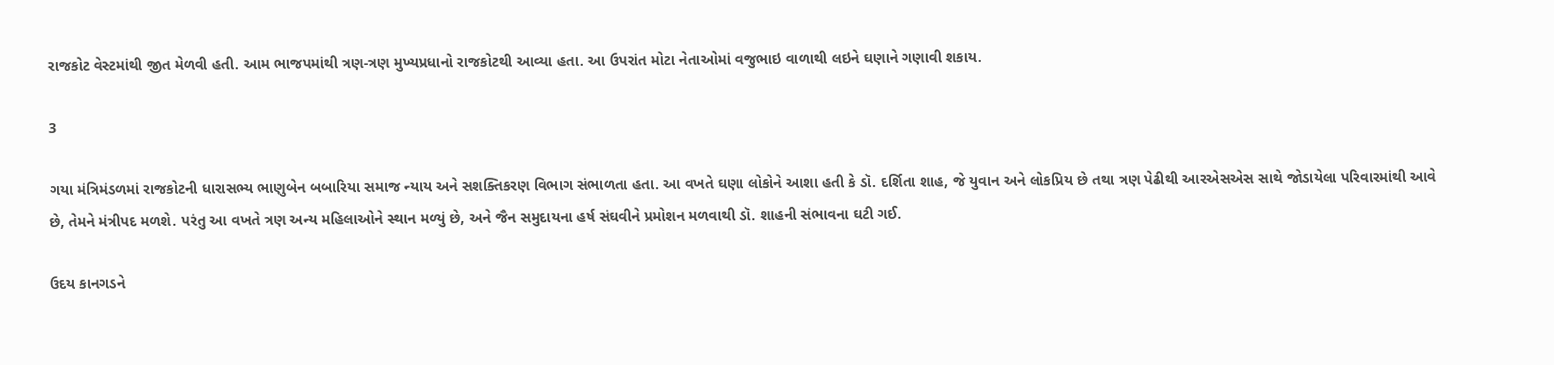રાજકોટ વેસ્ટમાંથી જીત મેળવી હતી. આમ ભાજપમાંથી ત્રણ-ત્રણ મુખ્યપ્રધાનો રાજકોટથી આવ્યા હતા. આ ઉપરાંત મોટા નેતાઓમાં વજુભાઇ વાળાથી લઇને ઘણાને ગણાવી શકાય.

3

ગયા મંત્રિમંડળમાં રાજકોટની ધારાસભ્ય ભાણુબેન બબારિયા સમાજ ન્યાય અને સશક્તિકરણ વિભાગ સંભાળતા હતા. આ વખતે ઘણા લોકોને આશા હતી કે ડૉ. દર્શિતા શાહ, જે યુવાન અને લોકપ્રિય છે તથા ત્રણ પેઢીથી આરએસએસ સાથે જોડાયેલા પરિવારમાંથી આવે છે, તેમને મંત્રીપદ મળશે. પરંતુ આ વખતે ત્રણ અન્ય મહિલાઓને સ્થાન મળ્યું છે, અને જૈન સમુદાયના હર્ષ સંઘવીને પ્રમોશન મળવાથી ડૉ. શાહની સંભાવના ઘટી ગઈ.

ઉદય કાનગડને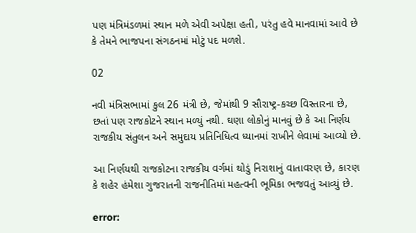પણ મંત્રિમંડળમાં સ્થાન મળે એવી અપેક્ષા હતી, પરંતુ હવે માનવામાં આવે છે કે તેમને ભાજપના સંગઠનમાં મોટું પદ મળશે.

02

નવી મંત્રિસભામાં કુલ 26 મંત્રી છે, જેમાંથી 9 સૌરાષ્ટ્ર-કચ્છ વિસ્તારના છે, છતાં પણ રાજકોટને સ્થાન મળ્યું નથી. ઘણા લોકોનું માનવું છે કે આ નિર્ણય રાજકીય સંતુલન અને સમુદાય પ્રતિનિધિત્વ ધ્યાનમાં રાખીને લેવામાં આવ્યો છે.

આ નિર્ણયથી રાજકોટના રાજકીય વર્ગમાં થોડું નિરાશાનું વાતાવરણ છે, કારણ કે શહેર હંમેશા ગુજરાતની રાજનીતિમાં મહત્વની ભૂમિકા ભજવતું આવ્યું છે.

error: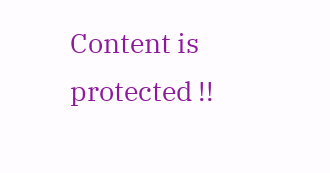Content is protected !!